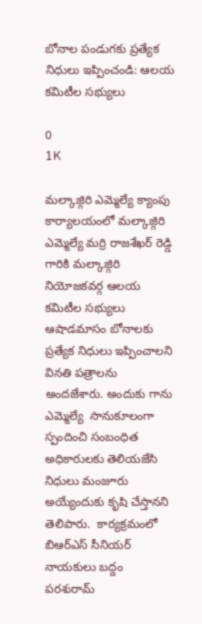బోనాల పండుగకు ప్రత్యేక నిధులు ఇప్పించండి: ఆలయ కమిటీల సభ్యులు

0
1K

మల్కాజ్గిరి ఎమ్మెల్యే క్యాంపు కార్యాలయంలో మల్కాజ్గిరి ఎమ్మెల్యే మర్రి రాజశేఖర్ రెడ్డి గారికి మల్కాజ్గిరి నియోజకవర్గ ఆలయ కమిటీల సభ్యులు ఆషాడమాసం బోనాలకు ప్రత్యేక నిధులు ఇప్పించాలని వినతి పత్రాలను అందజేశారు. అందుకు గాను ఎమ్మెల్యే  సానుకూలంగా స్పందించి సంబంధిత అధికారులకు తెలియజేసి నిధులు మంజూరు అయ్యేందుకు కృషి చేస్తానని తెలిపారు.  కార్యక్రమంలో బిఆర్ఎస్ సీనియర్ నాయకులు బద్దం పరశురామ్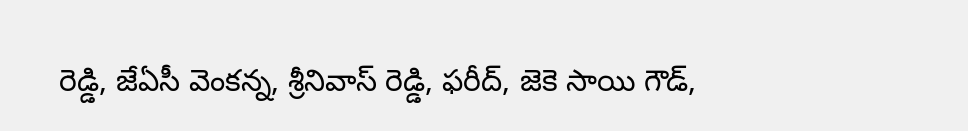రెడ్డి, జేఏసీ వెంకన్న, శ్రీనివాస్ రెడ్డి, ఫరీద్, జెకె సాయి గౌడ్,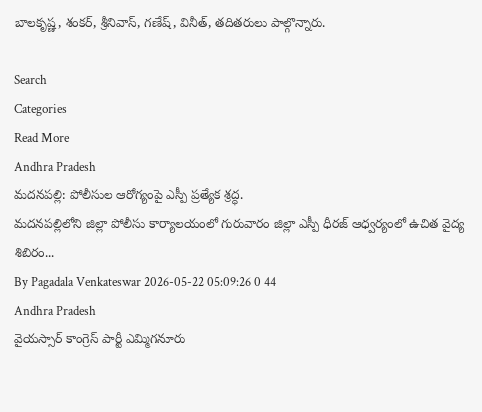బాలకృష్ణ, శంకర్, శ్రీనివాస్, గణేష్, వినీత్, తదితరులు పాల్గొన్నారు.

Search
Categories
Read More
Andhra Pradesh
మదనపల్లి: పోలీసుల ఆరోగ్యంపై ఎస్పీ ప్రత్యేక శ్రద్ధ.
మదనపల్లిలోని జిల్లా పోలీసు కార్యాలయంలో గురువారం జిల్లా ఎస్పీ ధీరజ్ ఆధ్వర్యంలో ఉచిత వైద్య శిబిరం...
By Pagadala Venkateswar 2026-05-22 05:09:26 0 44
Andhra Pradesh
వైయస్సార్ కాంగ్రెస్ పార్టీ ఎమ్మిగనూరు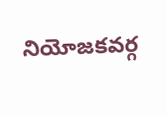నియోజకవర్గ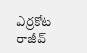ఎర్రకోట రాజీవ్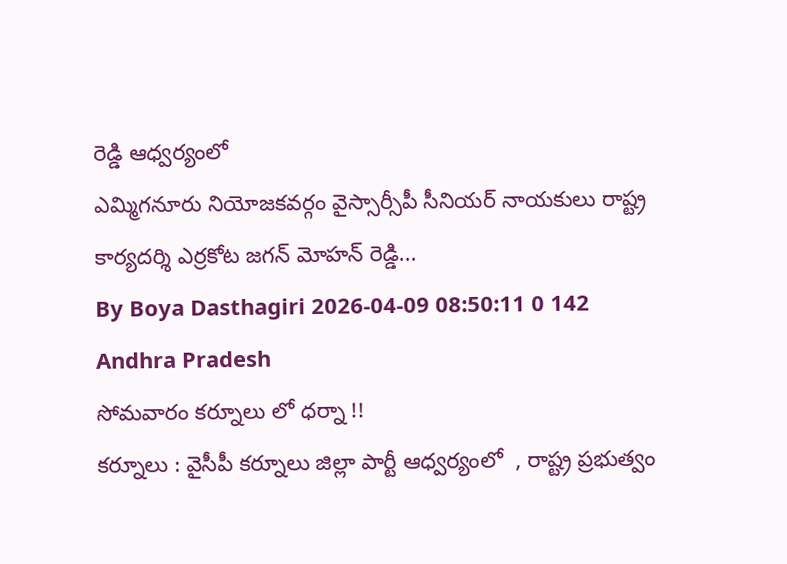రెడ్డి ఆధ్వర్యంలో
ఎమ్మిగనూరు నియోజకవర్గం వైస్సార్సీపీ సీనియర్ నాయకులు రాష్ట్ర కార్యదర్శి ఎర్రకోట జగన్ మోహన్ రెడ్డి...
By Boya Dasthagiri 2026-04-09 08:50:11 0 142
Andhra Pradesh
సోమవారం కర్నూలు లో ధర్నా !!
కర్నూలు : వైసీపీ కర్నూలు జిల్లా పార్టీ ఆధ్వర్యంలో  , రాష్ట్ర ప్రభుత్వం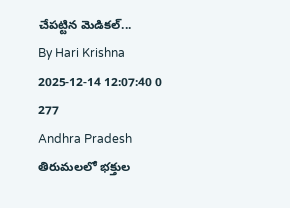చేపట్టిన మెడికల్...
By Hari Krishna 2025-12-14 12:07:40 0 277
Andhra Pradesh
తిరుమలలో భక్తుల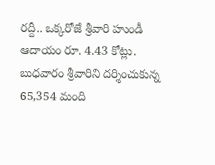రద్దీ.. ఒక్కరోజే శ్రీవారి హుండీ ఆదాయం రూ. 4.43 కోట్లు.
బుధవారం శ్రీవారిని దర్శించుకున్న 65,354 మంది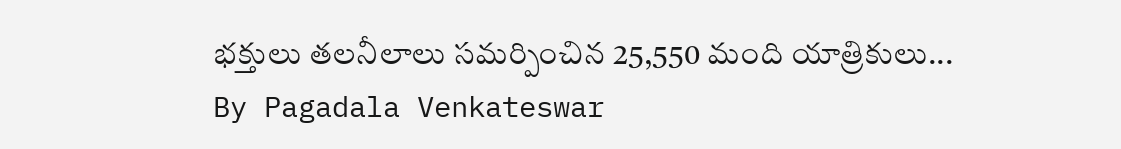భక్తులు తలనీలాలు సమర్పించిన 25,550 మంది యాత్రికులు...
By Pagadala Venkateswar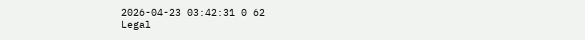2026-04-23 03:42:31 0 62
Legal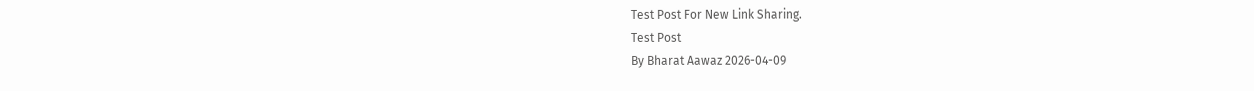Test Post For New Link Sharing.
Test Post
By Bharat Aawaz 2026-04-09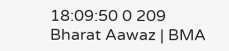18:09:50 0 209
Bharat Aawaz | BMA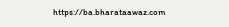https://ba.bharataawaz.com